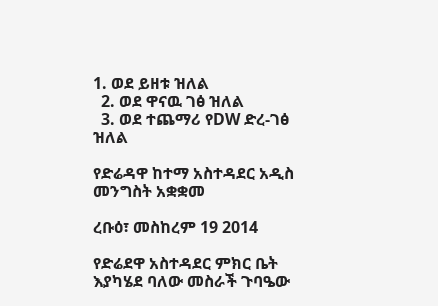1. ወደ ይዘቱ ዝለል
  2. ወደ ዋናዉ ገፅ ዝለል
  3. ወደ ተጨማሪ የDW ድረ-ገፅ ዝለል

የድሬዳዋ ከተማ አስተዳደር አዲስ መንግስት አቋቋመ

ረቡዕ፣ መስከረም 19 2014

የድሬደዋ አስተዳደር ምክር ቤት እያካሄደ ባለው መስራች ጉባዔው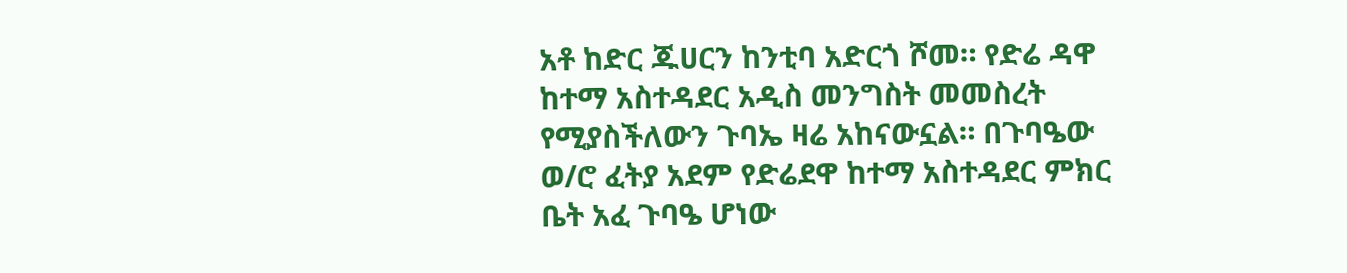አቶ ከድር ጁሀርን ከንቲባ አድርጎ ሾመ። የድሬ ዳዋ ከተማ አስተዳደር አዲስ መንግስት መመስረት የሚያስችለውን ጉባኤ ዛሬ አከናውኗል። በጉባዔው ወ/ሮ ፈትያ አደም የድሬደዋ ከተማ አስተዳደር ምክር ቤት አፈ ጉባዔ ሆነው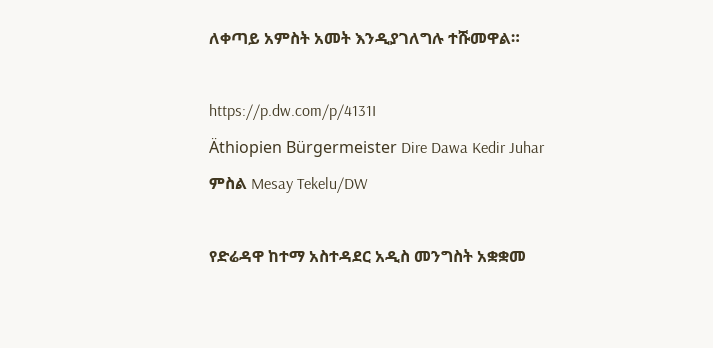ለቀጣይ አምስት አመት እንዲያገለግሉ ተሹመዋል።

https://p.dw.com/p/4131I
Äthiopien Bürgermeister Dire Dawa Kedir Juhar
ምስል Mesay Tekelu/DW

የድሬዳዋ ከተማ አስተዳደር አዲስ መንግስት አቋቋመ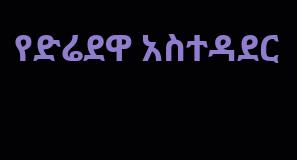የድሬደዋ አስተዳደር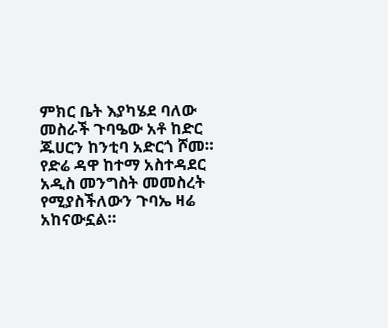ምክር ቤት እያካሄደ ባለው መስራች ጉባዔው አቶ ከድር ጁሀርን ከንቲባ አድርጎ ሾመ። የድሬ ዳዋ ከተማ አስተዳደር አዲስ መንግስት መመስረት የሚያስችለውን ጉባኤ ዛሬ አከናውኗል።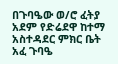በጉባዔው ወ/ሮ ፈትያ አደም የድሬደዋ ከተማ አስተዳደር ምክር ቤት አፈ ጉባዔ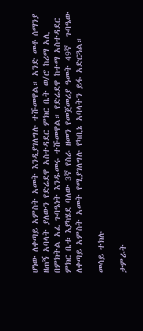ሆነው ለቀጣይ አምስት አመት እንዲያገለግሉ ተሹመዋል። አንድ መቶ ሰማንያ ዘጠኝ አባላት ያለውን የድሬደዋ አስተዳደር ምክር ቤት ወ/ሮ ከሪማ አሊ በምክትል አፈ ጉባዔነት እንዱመሩ ተሹመዋል። የድሬደዋ ከተማ አስተዳደር ምክር ቤቱ እያካሄደ ባለው 3ኛ የስራ ዘመን የመጀመሪያ ዓመት 49ኛ  ጉባዔው ለቀጣይ አምስት አመት የሚያገለግሉ የካቢኔ አባላትን ይፋ አድርጓል።

መሳይ ተክሉ

ታምራት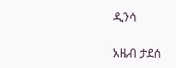ዲንሳ

አዜብ ታደሰ